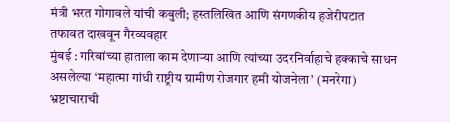मंत्री भरत गोगावले यांची कबुली; हस्तलिखित आणि संगणकीय हजेरीपटात तफावत दाखवून गैरव्यवहार
मुंबई : गरिबांच्या हाताला काम देणाऱ्या आणि त्यांच्या उदरनिर्वाहाचे हक्काचे साधन असलेल्या ‘महात्मा गांधी राष्ट्रीय ग्रामीण रोजगार हमी योजनेला’ (मनरेगा) भ्रष्टाचाराची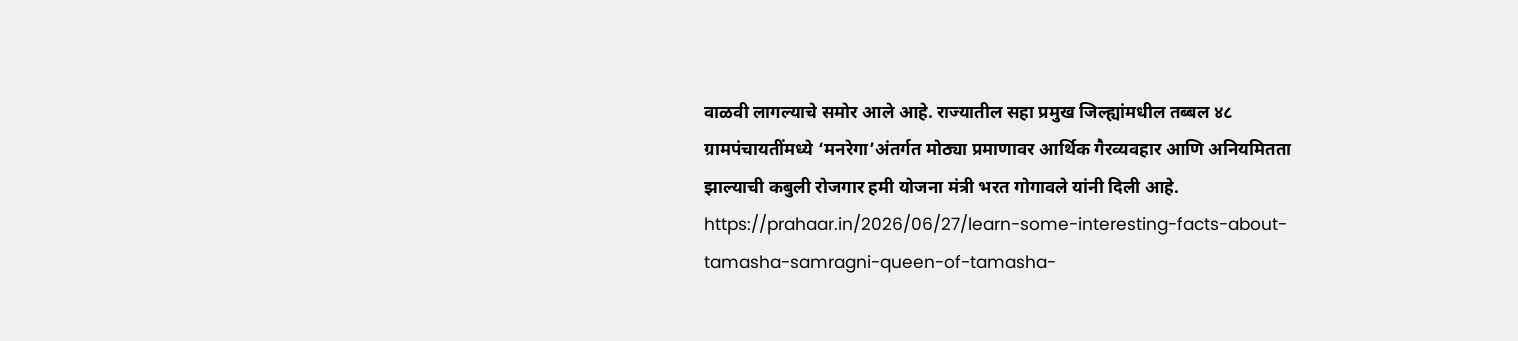वाळवी लागल्याचे समोर आले आहे. राज्यातील सहा प्रमुख जिल्ह्यांमधील तब्बल ४८ ग्रामपंचायतींमध्ये ‘मनरेगा’अंतर्गत मोठ्या प्रमाणावर आर्थिक गैरव्यवहार आणि अनियमितता झाल्याची कबुली रोजगार हमी योजना मंत्री भरत गोगावले यांनी दिली आहे.
https://prahaar.in/2026/06/27/learn-some-interesting-facts-about-tamasha-samragni-queen-of-tamasha-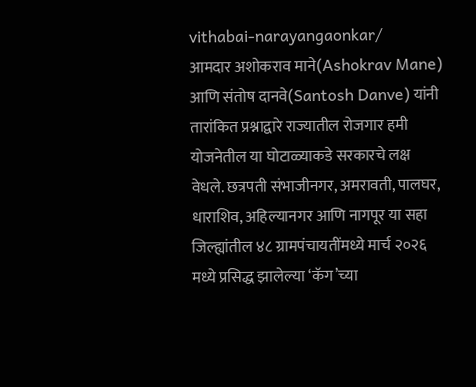vithabai-narayangaonkar/
आमदार अशोकराव माने(Ashokrav Mane) आणि संतोष दानवे(Santosh Danve) यांनी तारांकित प्रश्नाद्वारे राज्यातील रोजगार हमी योजनेतील या घोटाळ्याकडे सरकारचे लक्ष वेधले. छत्रपती संभाजीनगर, अमरावती, पालघर, धाराशिव, अहिल्यानगर आणि नागपूर या सहा जिल्ह्यांतील ४८ ग्रामपंचायतींमध्ये मार्च २०२६ मध्ये प्रसिद्ध झालेल्या ‘कॅग’च्या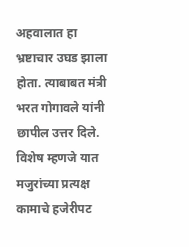अहवालात हा भ्रष्टाचार उघड झाला होता. त्याबाबत मंत्री भरत गोगावले यांनी छापील उत्तर दिले. विशेष म्हणजे यात मजुरांच्या प्रत्यक्ष कामाचे हजेरीपट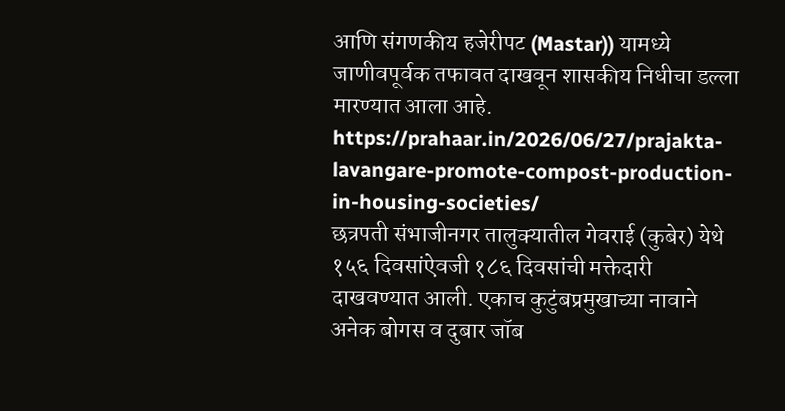आणि संगणकीय हजेरीपट (Mastar)) यामध्ये जाणीवपूर्वक तफावत दाखवून शासकीय निधीचा डल्ला मारण्यात आला आहे.
https://prahaar.in/2026/06/27/prajakta-lavangare-promote-compost-production-in-housing-societies/
छत्रपती संभाजीनगर तालुक्यातील गेवराई (कुबेर) येथे १५६ दिवसांऐवजी १८६ दिवसांची मक्तेदारी दाखवण्यात आली. एकाच कुटुंबप्रमुखाच्या नावाने अनेक बोगस व दुबार जॉब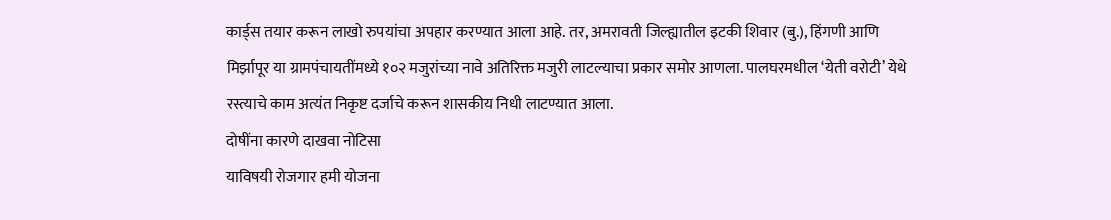कार्ड्स तयार करून लाखो रुपयांचा अपहार करण्यात आला आहे. तर, अमरावती जिल्ह्यातील इटकी शिवार (बु.), हिंगणी आणि मिर्झापूर या ग्रामपंचायतींमध्ये १०२ मजुरांच्या नावे अतिरिक्त मजुरी लाटल्याचा प्रकार समोर आणला. पालघरमधील ‘येती वरोटी’ येथे रस्त्याचे काम अत्यंत निकृष्ट दर्जाचे करून शासकीय निधी लाटण्यात आला.
दोषींना कारणे दाखवा नोटिसा
याविषयी रोजगार हमी योजना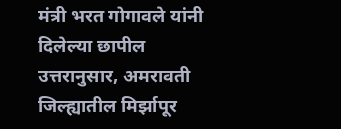मंत्री भरत गोगावले यांनी दिलेल्या छापील उत्तरानुसार, अमरावती जिल्ह्यातील मिर्झापूर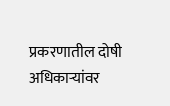प्रकरणातील दोषी अधिकाऱ्यांवर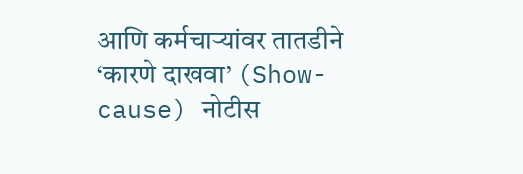आणि कर्मचाऱ्यांवर तातडीने ‘कारणे दाखवा’ (Show-cause) नोटीस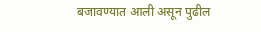बजावण्यात आली असून पुढील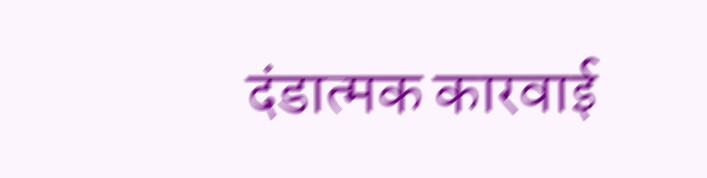दंडात्मक कारवाई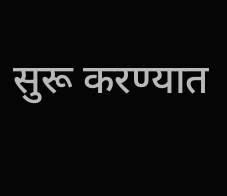सुरू करण्यात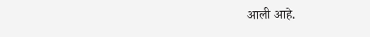आली आहे.